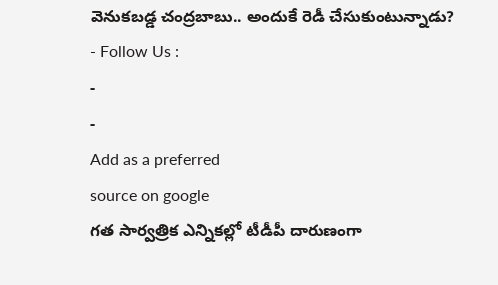వెనుకబడ్డ చంద్రబాబు.. అందుకే రెడీ చేసుకుంటున్నాడు?
- Follow Us :
-
-
Add as a preferred
source on google
గత సార్వత్రిక ఎన్నికల్లో టీడీపీ దారుణంగా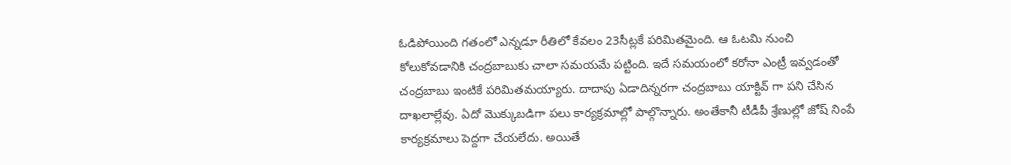ఓడిపోయింది గతంలో ఎన్నడూ రీతిలో కేవలం 23సీట్లకే పరిమితమైంది. ఆ ఓటమి నుంచి కోలుకోవడానికి చంద్రబాబుకు చాలా సమయమే పట్టింది. ఇదే సమయంలో కరోనా ఎంట్రీ ఇవ్వడంతో చంద్రబాబు ఇంటికే పరిమితమయ్యారు. దాదాపు ఏడాదిన్నరగా చంద్రబాబు యాక్టివ్ గా పని చేసిన దాఖలాల్లేవు. ఏదో మొక్కుబడిగా పలు కార్యక్రమాల్లో పాల్గొన్నారు. అంతేకానీ టీడీపీ శ్రేణుల్లో జోష్ నింపే కార్యక్రమాలు పెద్దగా చేయలేదు. అయితే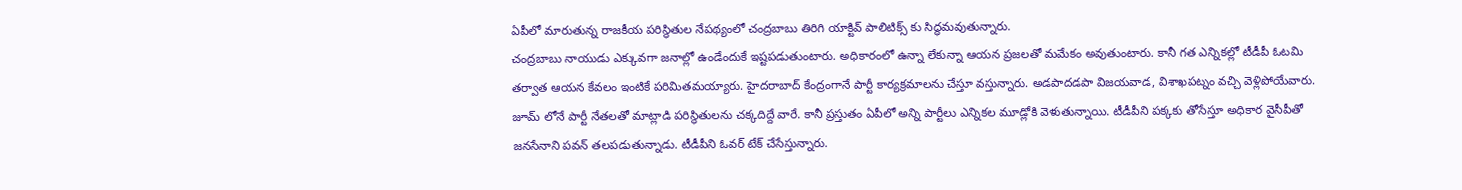ఏపీలో మారుతున్న రాజకీయ పరిస్థితుల నేపథ్యంలో చంద్రబాబు తిరిగి యాక్టివ్ పాలిటిక్స్ కు సిద్ధమవుతున్నారు.
చంద్రబాబు నాయుడు ఎక్కువగా జనాల్లో ఉండేందుకే ఇష్టపడుతుంటారు. అధికారంలో ఉన్నా లేకున్నా ఆయన ప్రజలతో మమేకం అవుతుంటారు. కానీ గత ఎన్నికల్లో టీడీపీ ఓటమి తర్వాత ఆయన కేవలం ఇంటికే పరిమితమయ్యారు. హైదరాబాద్ కేంద్రంగానే పార్టీ కార్యక్రమాలను చేస్తూ వస్తున్నారు. అడపాదడపా విజయవాడ, విశాఖపట్నం వచ్చి వెళ్లిపోయేవారు. జూమ్ లోనే పార్టీ నేతలతో మాట్లాడి పరిస్థితులను చక్కదిద్దే వారే. కానీ ప్రస్తుతం ఏపీలో అన్ని పార్టీలు ఎన్నికల మూడ్లోకి వెళుతున్నాయి. టీడీపీని పక్కకు తోసేస్తూ అధికార వైసీపీతో జనసేనాని పవన్ తలపడుతున్నాడు. టీడీపీని ఓవర్ టేక్ చేసేస్తున్నారు.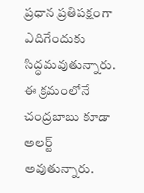ప్రధాన ప్రతిపక్షంగా ఎదిగేందుకు సిద్ధమవుతున్నారు. ఈ క్రమంలోనే చంద్రబాబు కూడా అలర్ట్ అవుతున్నారు.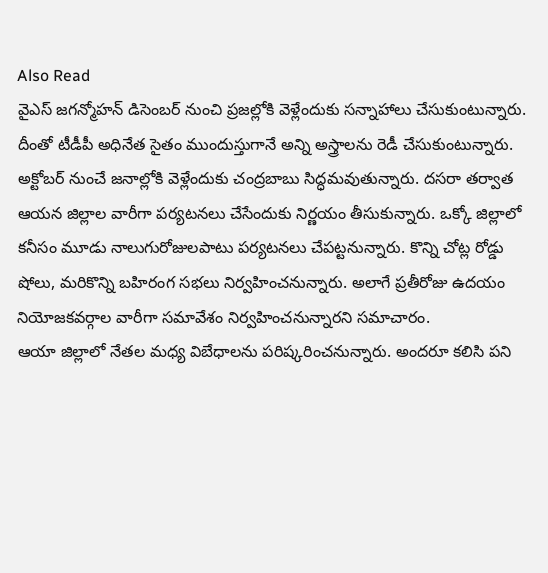Also Read
వైఎస్ జగన్మోహన్ డిసెంబర్ నుంచి ప్రజల్లోకి వెళ్లేందుకు సన్నాహాలు చేసుకుంటున్నారు. దీంతో టీడీపీ అధినేత సైతం ముందుస్తుగానే అన్ని అస్త్రాలను రెడీ చేసుకుంటున్నారు. అక్టోబర్ నుంచే జనాల్లోకి వెళ్లేందుకు చంద్రబాబు సిద్ధమవుతున్నారు. దసరా తర్వాత ఆయన జిల్లాల వారీగా పర్యటనలు చేసేందుకు నిర్ణయం తీసుకున్నారు. ఒక్కో జిల్లాలో కనీసం మూడు నాలుగురోజులపాటు పర్యటనలు చేపట్టనున్నారు. కొన్ని చోట్ల రోడ్డు షోలు, మరికొన్ని బహిరంగ సభలు నిర్వహించనున్నారు. అలాగే ప్రతీరోజు ఉదయం నియోజకవర్గాల వారీగా సమావేశం నిర్వహించనున్నారని సమాచారం.
ఆయా జిల్లాలో నేతల మధ్య విబేధాలను పరిష్కరించనున్నారు. అందరూ కలిసి పని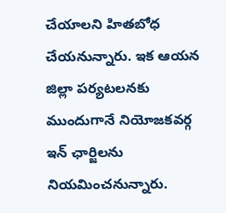చేయాలని హితబోధ చేయనున్నారు. ఇక ఆయన జిల్లా పర్యటలనకు ముందుగానే నియోజకవర్గ ఇన్ ఛార్జిలను నియమించనున్నారు.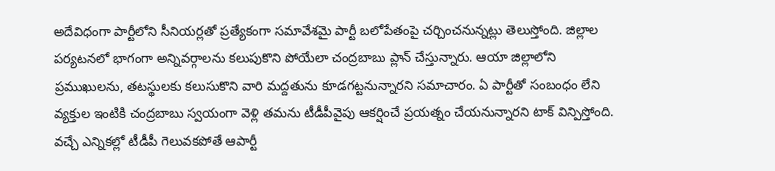అదేవిధంగా పార్టీలోని సీనియర్లతో ప్రత్యేకంగా సమావేశమై పార్టీ బలోపేతంపై చర్చించనున్నట్లు తెలుస్తోంది. జిల్లాల పర్యటనలో భాగంగా అన్నివర్గాలను కలుపుకొని పోయేలా చంద్రబాబు ప్లాన్ చేస్తున్నారు. ఆయా జిల్లాలోని ప్రముఖులను, తటస్థులకు కలుసుకొని వారి మద్దతును కూడగట్టనున్నారని సమాచారం. ఏ పార్టీతో సంబంధం లేని వ్యక్తుల ఇంటికి చంద్రబాబు స్వయంగా వెళ్లి తమను టీడీపీవైపు ఆకర్షించే ప్రయత్నం చేయనున్నారని టాక్ విన్పిస్తోంది.
వచ్చే ఎన్నికల్లో టీడీపీ గెలువకపోతే ఆపార్టీ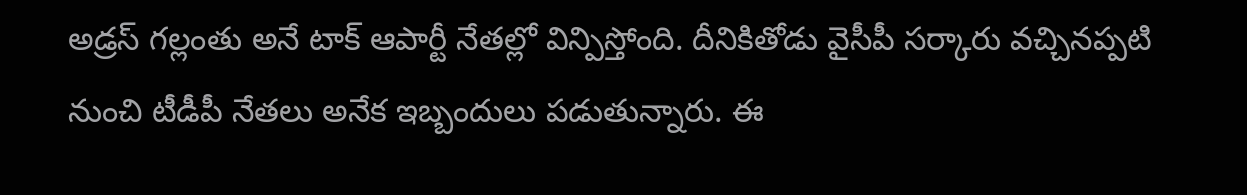అడ్రస్ గల్లంతు అనే టాక్ ఆపార్టీ నేతల్లో విన్పిస్తోంది. దీనికితోడు వైసీపీ సర్కారు వచ్చినప్పటి నుంచి టీడీపీ నేతలు అనేక ఇబ్బందులు పడుతున్నారు. ఈ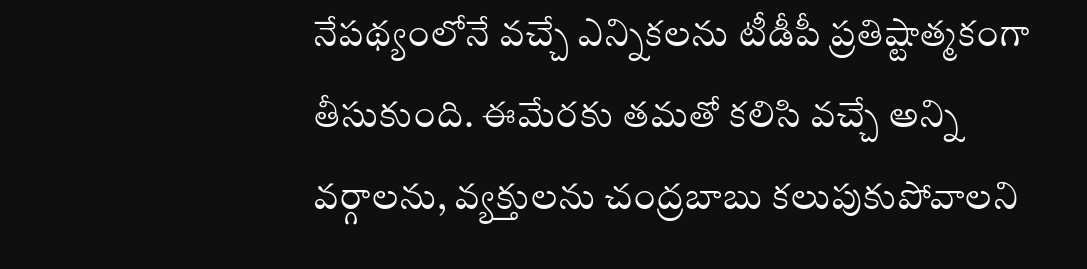నేపథ్యంలోనే వచ్చే ఎన్నికలను టీడీపీ ప్రతిష్టాత్మకంగా తీసుకుంది. ఈమేరకు తమతో కలిసి వచ్చే అన్ని వర్గాలను, వ్యక్తులను చంద్రబాబు కలుపుకుపోవాలని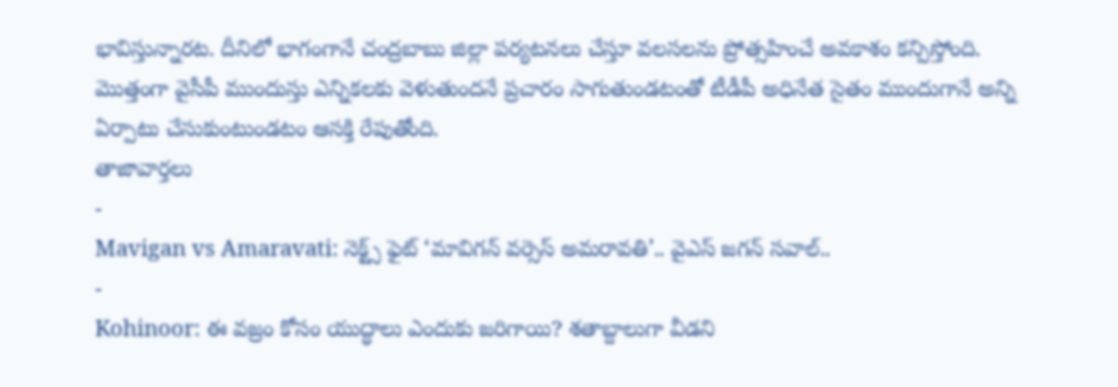భావిస్తున్నారట. దీనిలో భాగంగానే చంద్రబాబు జిల్లా పర్యటనలు చేస్తూ వలసలను ప్రోత్సహించే అవకాశం కన్పిస్తోంది. మొత్తంగా వైసీపీ ముందుస్తు ఎన్నికలకు వెళుతుందనే ప్రచారం సాగుతుండటంతో టీడీపీ అధినేత సైతం ముందుగానే అన్ని ఏర్పాటు చేసుకుంటుండటం ఆసక్తి రేపుతోంది.
తాజావార్తలు
-
Mavigan vs Amaravati: నెక్ట్స్ ఫైట్ ‘మావిగన్ వర్సెస్ అమరావతి’.. వైఎస్ జగన్ సవాల్..
-
Kohinoor: ఈ వజ్రం కోసం యుద్ధాలు ఎందుకు జరిగాయి? శతాబ్దాలుగా వీడని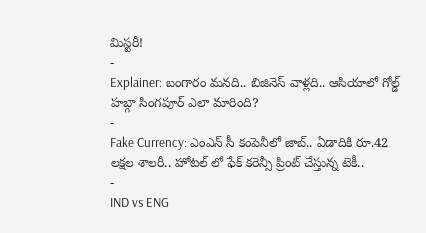మిస్టరీ!
-
Explainer: బంగారం మనది.. బిజినెస్ వాళ్లది.. ఆసియాలో గోల్డ్ హబ్గా సింగపూర్ ఎలా మారింది?
-
Fake Currency: ఎంఎన్ సీ కంపెనీలో జాబ్.. ఏడాదికి రూ.42 లక్షల శాలరీ.. హోటల్ లో ఫేక్ కరెన్సీ ప్రింట్ చేస్తున్న టెకీ..
-
IND vs ENG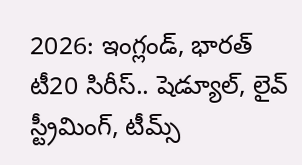2026: ఇంగ్లండ్, భారత్ టీ20 సిరీస్.. షెడ్యూల్, లైవ్ స్ట్రీమింగ్, టీమ్స్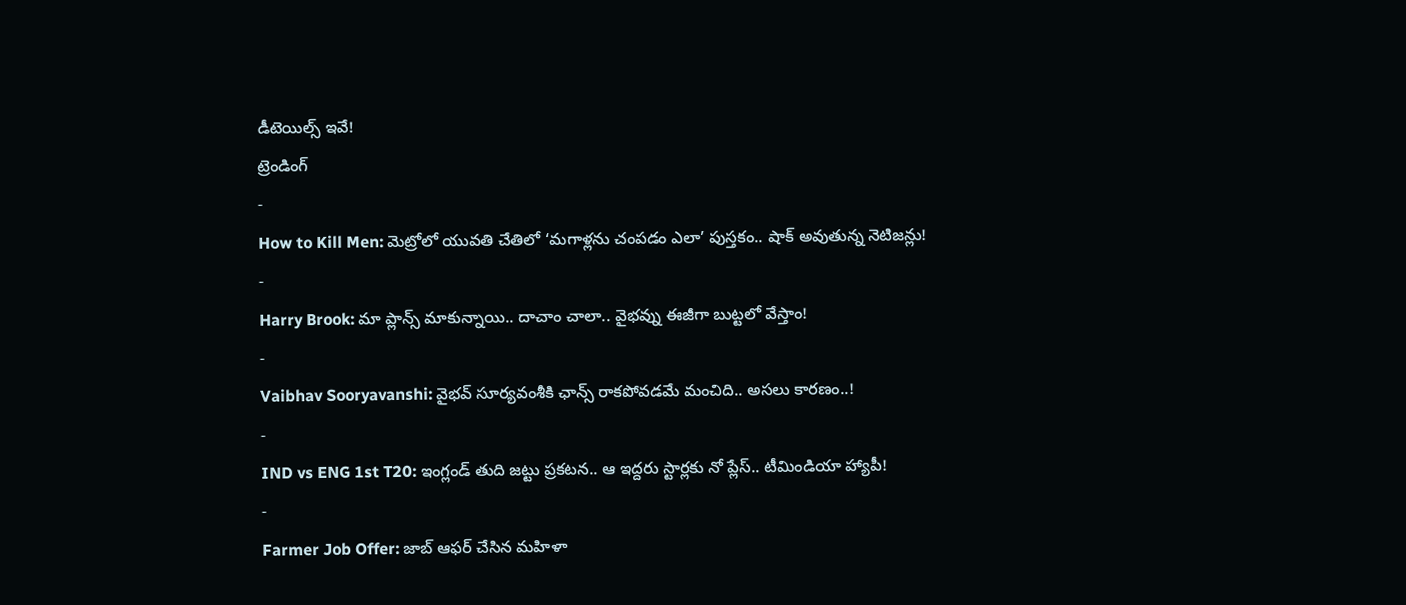డీటెయిల్స్ ఇవే!
ట్రెండింగ్
-
How to Kill Men: మెట్రోలో యువతి చేతిలో ‘మగాళ్లను చంపడం ఎలా’ పుస్తకం.. షాక్ అవుతున్న నెటిజన్లు!
-
Harry Brook: మా ప్లాన్స్ మాకున్నాయి.. దాచాం చాలా.. వైభవ్ను ఈజీగా బుట్టలో వేస్తాం!
-
Vaibhav Sooryavanshi: వైభవ్ సూర్యవంశీకి ఛాన్స్ రాకపోవడమే మంచిది.. అసలు కారణం..!
-
IND vs ENG 1st T20: ఇంగ్లండ్ తుది జట్టు ప్రకటన.. ఆ ఇద్దరు స్టార్లకు నో ప్లేస్.. టీమిండియా హ్యాపీ!
-
Farmer Job Offer: జాబ్ ఆఫర్ చేసిన మహిళా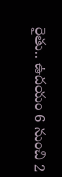రైతు.. ఉదయం 6 నుంచి 2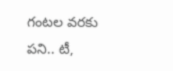గంటల వరకు పని.. టీ,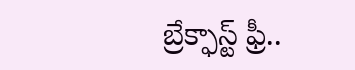బ్రేక్ఫాస్ట్ ఫ్రీ..